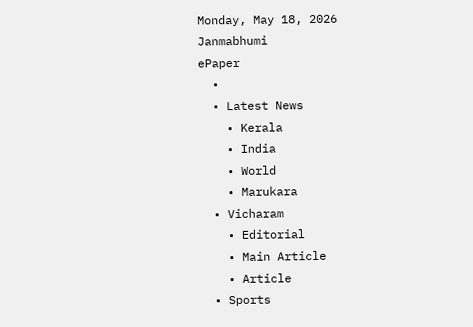Monday, May 18, 2026
Janmabhumi
ePaper
  •
  • Latest News
    • Kerala
    • India
    • World
    • Marukara
  • Vicharam
    • Editorial
    • Main Article
    • Article
  • Sports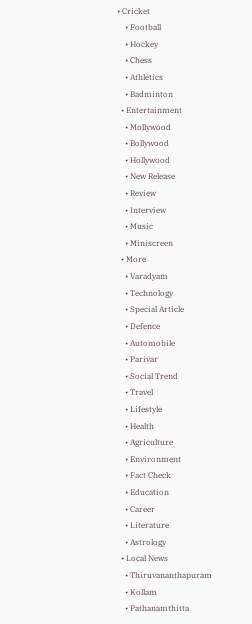• Cricket
    • Football
    • Hockey
    • Chess
    • Athletics
    • Badminton
  • Entertainment
    • Mollywood
    • Bollywood
    • Hollywood
    • New Release
    • Review
    • Interview
    • Music
    • Miniscreen
  • More
    • Varadyam
    • Technology
    • Special Article
    • Defence
    • Automobile
    • Parivar
    • Social Trend
    • Travel
    • Lifestyle
    • Health
    • Agriculture
    • Environment
    • Fact Check
    • Education
    • Career
    • Literature
    • Astrology
  • Local News
    • Thiruvananthapuram
    • Kollam
    • Pathanamthitta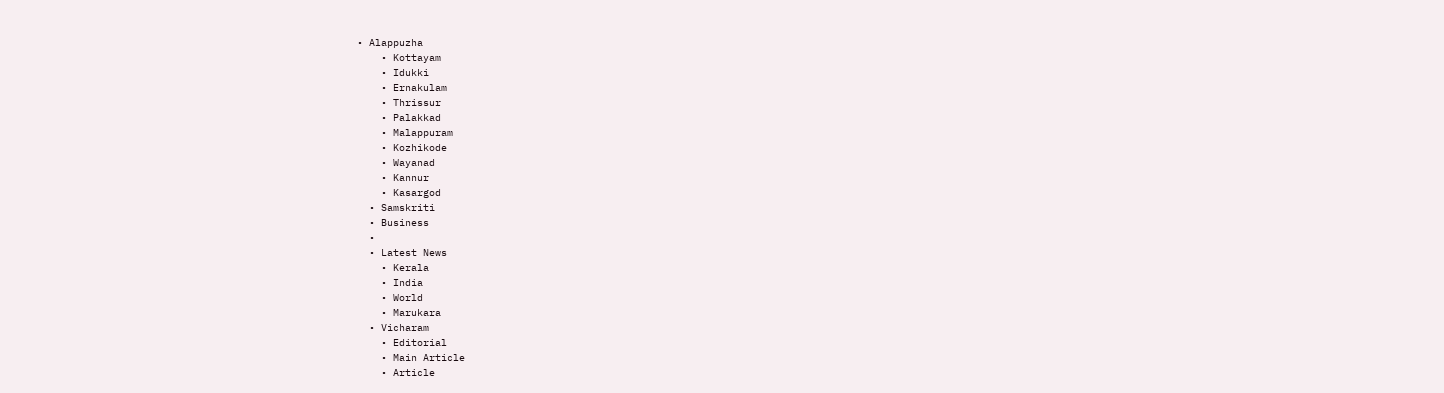• Alappuzha
    • Kottayam
    • Idukki
    • Ernakulam
    • Thrissur
    • Palakkad
    • Malappuram
    • Kozhikode
    • Wayanad
    • Kannur
    • Kasargod
  • Samskriti
  • Business
  •
  • Latest News
    • Kerala
    • India
    • World
    • Marukara
  • Vicharam
    • Editorial
    • Main Article
    • Article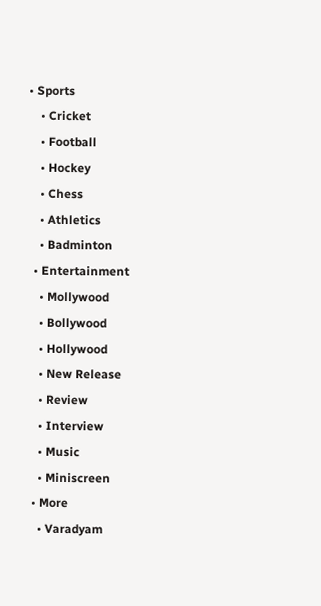• Sports
    • Cricket
    • Football
    • Hockey
    • Chess
    • Athletics
    • Badminton
  • Entertainment
    • Mollywood
    • Bollywood
    • Hollywood
    • New Release
    • Review
    • Interview
    • Music
    • Miniscreen
  • More
    • Varadyam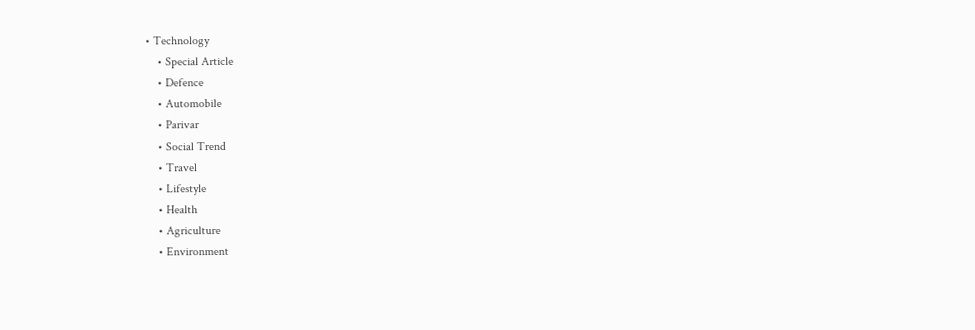• Technology
    • Special Article
    • Defence
    • Automobile
    • Parivar
    • Social Trend
    • Travel
    • Lifestyle
    • Health
    • Agriculture
    • Environment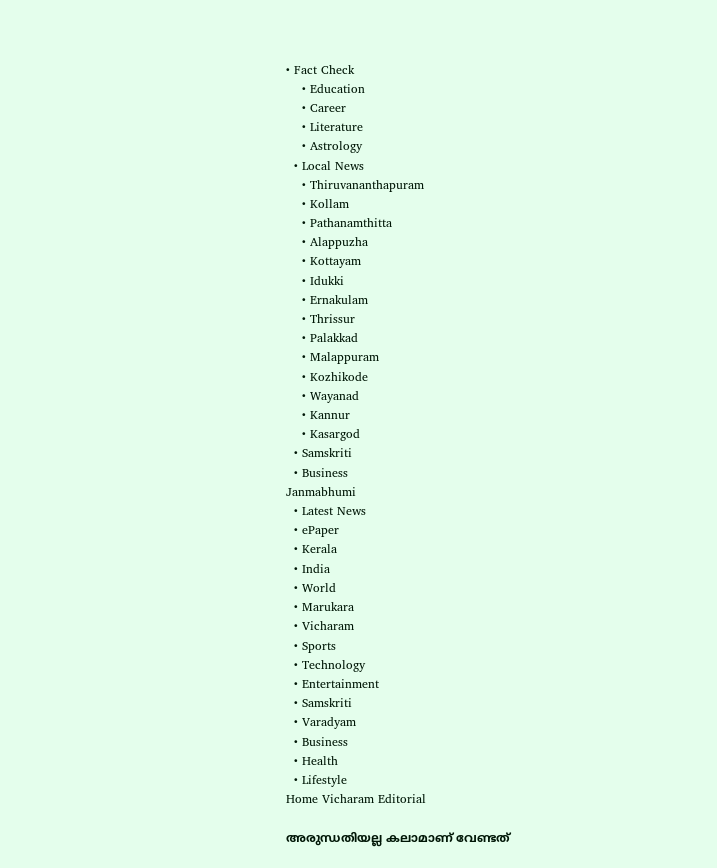• Fact Check
    • Education
    • Career
    • Literature
    • Astrology
  • Local News
    • Thiruvananthapuram
    • Kollam
    • Pathanamthitta
    • Alappuzha
    • Kottayam
    • Idukki
    • Ernakulam
    • Thrissur
    • Palakkad
    • Malappuram
    • Kozhikode
    • Wayanad
    • Kannur
    • Kasargod
  • Samskriti
  • Business
Janmabhumi
  • Latest News
  • ePaper
  • Kerala
  • India
  • World
  • Marukara
  • Vicharam
  • Sports
  • Technology
  • Entertainment
  • Samskriti
  • Varadyam
  • Business
  • Health
  • Lifestyle
Home Vicharam Editorial

അരുന്ധതിയല്ല കലാമാണ് വേണ്ടത്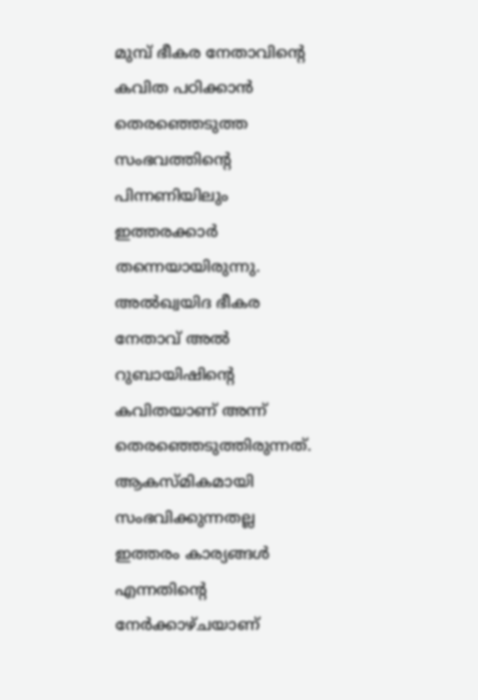മുമ്പ് ഭീകര നേതാവിന്റെ കവിത പഠിക്കാന്‍ തെരഞ്ഞെടുത്ത സംഭവത്തിന്റെ പിന്നണിയിലും ഇത്തരക്കാര്‍ തന്നെയായിരുന്നു. അല്‍ഖ്വയിദ ഭീകര നേതാവ് അല്‍ റുബായിഷിന്റെ കവിതയാണ് അന്ന് തെരഞ്ഞെടുത്തിരുന്നത്. ആകസ്മികമായി സംഭവിക്കുന്നതല്ല ഇത്തരം കാര്യങ്ങള്‍ എന്നതിന്റെ നേര്‍ക്കാഴ്ചയാണ്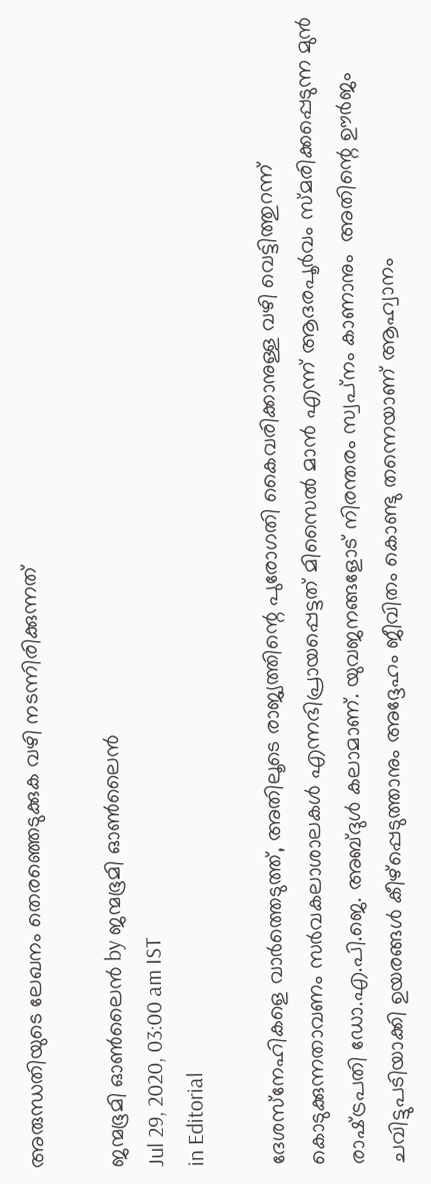അരുന്ധതിയുടെ ലേഖനം തെരഞ്ഞെടുക്കുക വഴി നടന്നിരിക്കുന്നത്‌

ജന്മഭൂമി ഓണ്‍ലൈന്‍ by ജന്മഭൂമി ഓണ്‍ലൈന്‍
Jul 29, 2020, 03:00 am IST
in Editorial

ദേശസ്‌നേഹികളെ വാര്‍ത്തെടുത്ത്, അതിലൂടെ രാജ്യത്തിന്റെ പുരോഗതി കൈവരിക്കാനുള്ള വഴി വെട്ടിത്തുറന്ന് കൊടുക്കുന്നതാവണം സര്‍വകലാശാലകള്‍ എന്നഭിപ്രായപ്പെട്ടത് മിസൈല്‍ മാന്‍ എന്ന് ആദരപൂര്‍വം സ്മരിക്കപ്പെടുന്ന മുന്‍ രാഷ്‌ട്രപതി ഡോ.എ.പി.ജെ. അബ്ദുള്‍ കലാമാണ്. യുവജനങ്ങളോട് നിരന്തരം സ്വപ്‌നം കാണാനും  അതിന്റെ ഊര്‍ജം ചവിട്ടുപടിയാക്കി ഉയരങ്ങള്‍ കീഴ്‌പ്പെടുത്താനും അദ്ദേഹം ജീവിതം കൊണ്ടു തന്നെയാണ് ആഹ്വാനം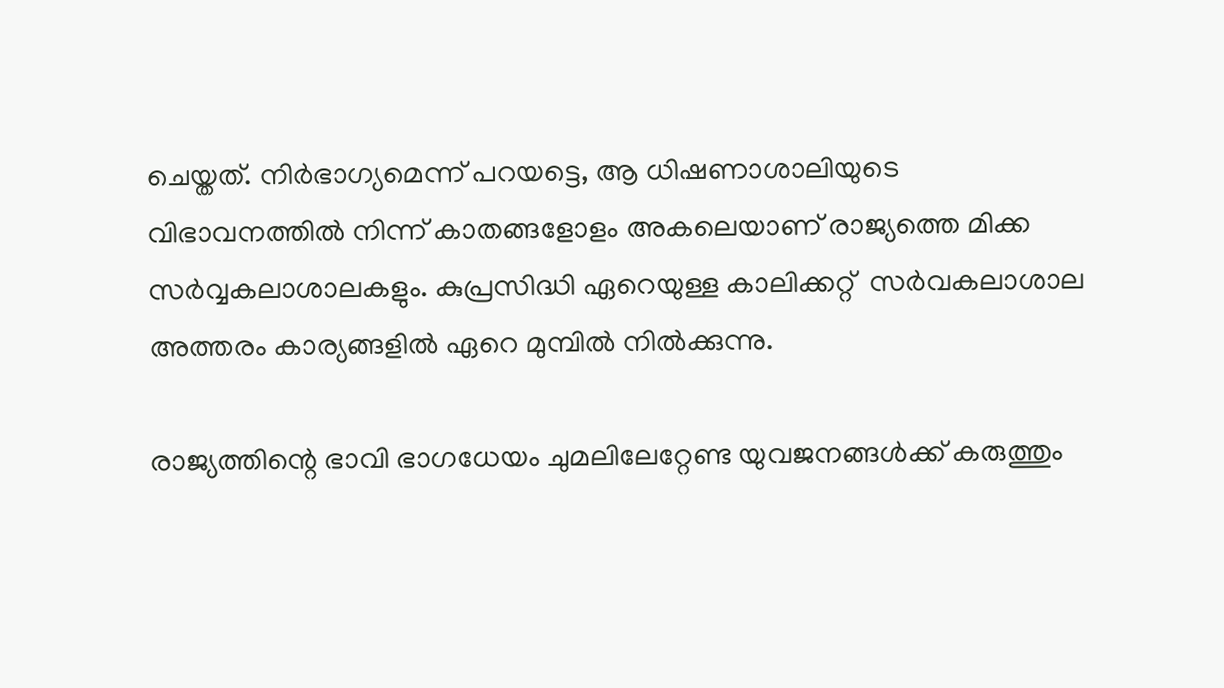ചെയ്തത്. നിര്‍ഭാഗ്യമെന്ന് പറയട്ടെ, ആ ധിഷണാശാലിയുടെ വിഭാവനത്തില്‍ നിന്ന് കാതങ്ങളോളം അകലെയാണ് രാജ്യത്തെ മിക്ക സര്‍വ്വകലാശാലകളും. കുപ്രസിദ്ധി ഏറെയുള്ള കാലിക്കറ്റ്  സര്‍വകലാശാല അത്തരം കാര്യങ്ങളില്‍ ഏറെ മുമ്പില്‍ നില്‍ക്കുന്നു.

രാജ്യത്തിന്റെ ഭാവി ഭാഗധേയം ചുമലിലേറ്റേണ്ട യുവജനങ്ങള്‍ക്ക് കരുത്തും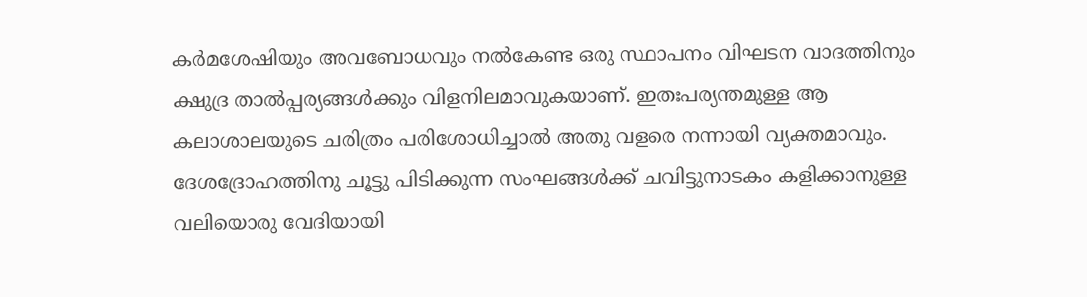കര്‍മശേഷിയും അവബോധവും നല്‍കേണ്ട ഒരു സ്ഥാപനം വിഘടന വാദത്തിനും  ക്ഷുദ്ര താല്‍പ്പര്യങ്ങള്‍ക്കും വിളനിലമാവുകയാണ്. ഇതഃപര്യന്തമുള്ള ആ കലാശാലയുടെ ചരിത്രം പരിശോധിച്ചാല്‍ അതു വളരെ നന്നായി വ്യക്തമാവും. ദേശദ്രോഹത്തിനു ചൂട്ടു പിടിക്കുന്ന സംഘങ്ങള്‍ക്ക് ചവിട്ടുനാടകം കളിക്കാനുള്ള വലിയൊരു വേദിയായി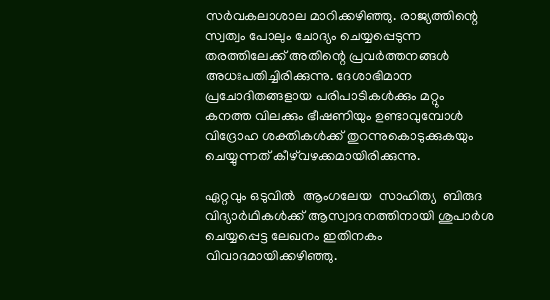സര്‍വകലാശാല മാറിക്കഴിഞ്ഞു. രാജ്യത്തിന്റെ സ്വത്വം പോലും ചോദ്യം ചെയ്യപ്പെടുന്ന തരത്തിലേക്ക് അതിന്റെ പ്രവര്‍ത്തനങ്ങള്‍ അധഃപതിച്ചിരിക്കുന്നു. ദേശാഭിമാന പ്രചോദിതങ്ങളായ പരിപാടികള്‍ക്കും മറ്റും കനത്ത വിലക്കും ഭീഷണിയും ഉണ്ടാവുമ്പോള്‍ വിദ്രോഹ ശക്തികള്‍ക്ക് തുറന്നുകൊടുക്കുകയും ചെയ്യുന്നത് കീഴ്‌വഴക്കമായിരിക്കുന്നു.

ഏറ്റവും ഒടുവില്‍  ആംഗലേയ  സാഹിത്യ  ബിരുദ വിദ്യാര്‍ഥികള്‍ക്ക് ആസ്വാദനത്തിനായി ശുപാര്‍ശ ചെയ്യപ്പെട്ട ലേഖനം ഇതിനകം വിവാദമായിക്കഴിഞ്ഞു.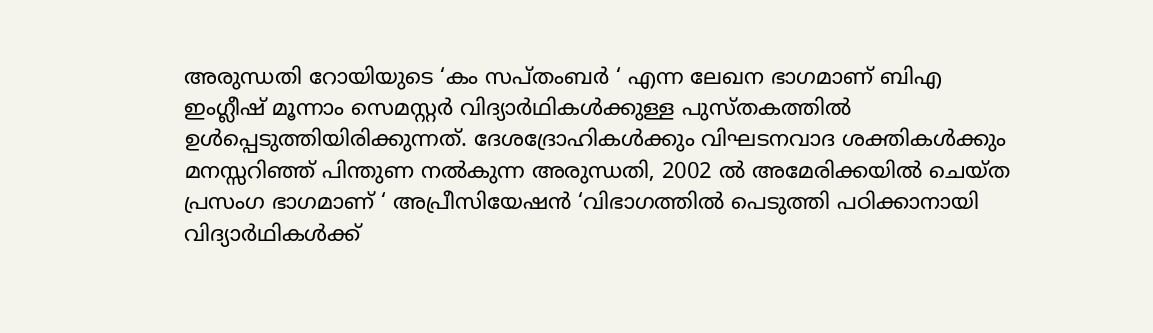അരുന്ധതി റോയിയുടെ ‘കം സപ്തംബര്‍ ‘ എന്ന ലേഖന ഭാഗമാണ് ബിഎ ഇംഗ്ലീഷ് മൂന്നാം സെമസ്റ്റര്‍ വിദ്യാര്‍ഥികള്‍ക്കുള്ള പുസ്തകത്തില്‍ ഉള്‍പ്പെടുത്തിയിരിക്കുന്നത്. ദേശദ്രോഹികള്‍ക്കും വിഘടനവാദ ശക്തികള്‍ക്കും മനസ്സറിഞ്ഞ് പിന്തുണ നല്‍കുന്ന അരുന്ധതി, 2002 ല്‍ അമേരിക്കയില്‍ ചെയ്ത പ്രസംഗ ഭാഗമാണ് ‘ അപ്രീസിയേഷന്‍ ‘വിഭാഗത്തില്‍ പെടുത്തി പഠിക്കാനായി വിദ്യാര്‍ഥികള്‍ക്ക്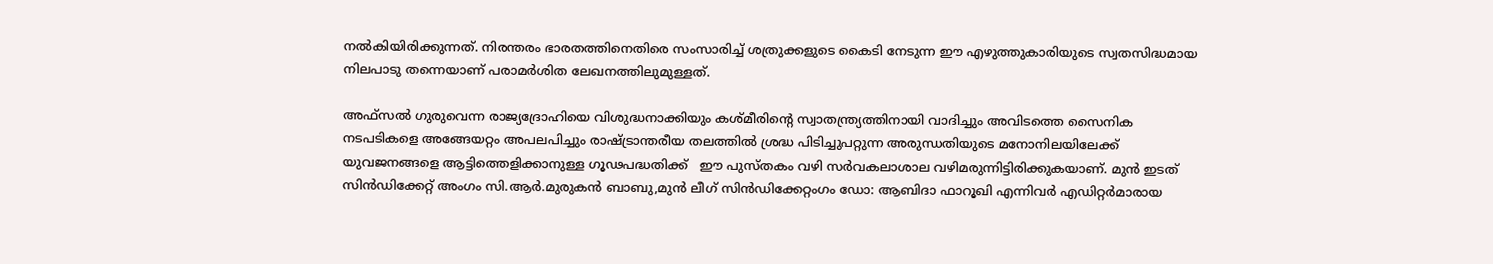നല്‍കിയിരിക്കുന്നത്. നിരന്തരം ഭാരതത്തിനെതിരെ സംസാരിച്ച് ശത്രുക്കളുടെ കൈടി നേടുന്ന ഈ എഴുത്തുകാരിയുടെ സ്വതസിദ്ധമായ നിലപാടു തന്നെയാണ് പരാമര്‍ശിത ലേഖനത്തിലുമുള്ളത്.

അഫ്‌സല്‍ ഗുരുവെന്ന രാജ്യദ്രോഹിയെ വിശുദ്ധനാക്കിയും കശ്മീരിന്റെ സ്വാതന്ത്ര്യത്തിനായി വാദിച്ചും അവിടത്തെ സൈനിക നടപടികളെ അങ്ങേയറ്റം അപലപിച്ചും രാഷ്‌ട്രാന്തരീയ തലത്തില്‍ ശ്രദ്ധ പിടിച്ചുപറ്റുന്ന അരുന്ധതിയുടെ മനോനിലയിലേക്ക് യുവജനങ്ങളെ ആട്ടിത്തെളിക്കാനുള്ള ഗൂഢപദ്ധതിക്ക്   ഈ പുസ്തകം വഴി സര്‍വകലാശാല വഴിമരുന്നിട്ടിരിക്കുകയാണ്. മുന്‍ ഇടത് സിന്‍ഡിക്കേറ്റ് അംഗം സി.ആര്‍.മുരുകന്‍ ബാബു,മുന്‍ ലീഗ് സിന്‍ഡിക്കേറ്റംഗം ഡോ: ആബിദാ ഫാറൂഖി എന്നിവര്‍ എഡിറ്റര്‍മാരായ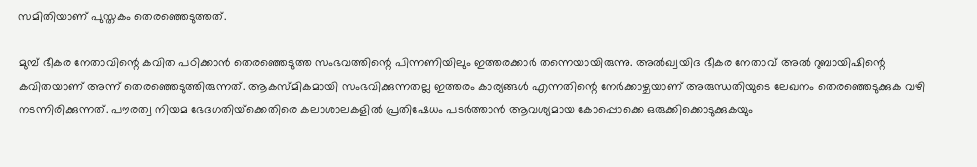സമിതിയാണ് പുസ്തകം തെരഞ്ഞെടുത്തത്.

മുമ്പ് ഭീകര നേതാവിന്റെ കവിത പഠിക്കാന്‍ തെരഞ്ഞെടുത്ത സംഭവത്തിന്റെ പിന്നണിയിലും ഇത്തരക്കാര്‍ തന്നെയായിരുന്നു. അല്‍ഖ്വയിദ ഭീകര നേതാവ് അല്‍ റുബായിഷിന്റെ കവിതയാണ് അന്ന് തെരഞ്ഞെടുത്തിരുന്നത്. ആകസ്മികമായി സംഭവിക്കുന്നതല്ല ഇത്തരം കാര്യങ്ങള്‍ എന്നതിന്റെ നേര്‍ക്കാഴ്ചയാണ് അരുന്ധതിയുടെ ലേഖനം തെരഞ്ഞെടുക്കുക വഴി നടന്നിരിക്കുന്നത്. പൗരത്വ നിയമ ഭേദഗതിയ്‌ക്കെതിരെ കലാശാലകളില്‍ പ്രതിഷേധം പടര്‍ത്താന്‍ ആവശ്യമായ കോപ്പൊക്കെ ഒരുക്കിക്കൊടുക്കുകയും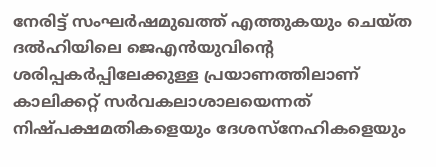നേരിട്ട് സംഘര്‍ഷമുഖത്ത് എത്തുകയും ചെയ്ത ദല്‍ഹിയിലെ ജെഎന്‍യുവിന്റെ ശരിപ്പകര്‍പ്പിലേക്കുള്ള പ്രയാണത്തിലാണ് കാലിക്കറ്റ് സര്‍വകലാശാലയെന്നത് നിഷ്പക്ഷമതികളെയും ദേശസ്‌നേഹികളെയും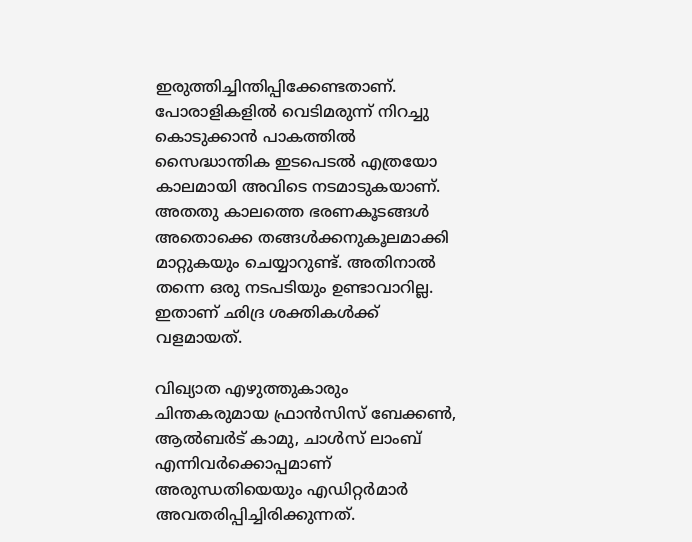ഇരുത്തിച്ചിന്തിപ്പിക്കേണ്ടതാണ്. പോരാളികളില്‍ വെടിമരുന്ന് നിറച്ചു കൊടുക്കാന്‍ പാകത്തില്‍ സൈദ്ധാന്തിക ഇടപെടല്‍ എത്രയോ കാലമായി അവിടെ നടമാടുകയാണ്. അതതു കാലത്തെ ഭരണകൂടങ്ങള്‍ അതൊക്കെ തങ്ങള്‍ക്കനുകൂലമാക്കി മാറ്റുകയും ചെയ്യാറുണ്ട്. അതിനാല്‍ തന്നെ ഒരു നടപടിയും ഉണ്ടാവാറില്ല. ഇതാണ് ഛിദ്ര ശക്തികള്‍ക്ക് വളമായത്.

വിഖ്യാത എഴുത്തുകാരും ചിന്തകരുമായ ഫ്രാന്‍സിസ് ബേക്കണ്‍, ആല്‍ബര്‍ട് കാമു, ചാള്‍സ് ലാംബ് എന്നിവര്‍ക്കൊപ്പമാണ് അരുന്ധതിയെയും എഡിറ്റര്‍മാര്‍ അവതരിപ്പിച്ചിരിക്കുന്നത്.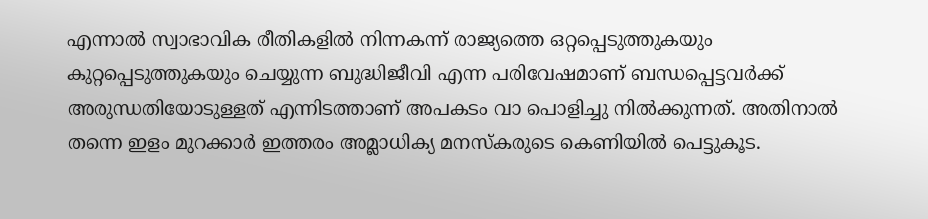എന്നാല്‍ സ്വാഭാവിക രീതികളില്‍ നിന്നകന്ന് രാജ്യത്തെ ഒറ്റപ്പെടുത്തുകയും കുറ്റപ്പെടുത്തുകയും ചെയ്യുന്ന ബുദ്ധിജീവി എന്ന പരിവേഷമാണ് ബന്ധപ്പെട്ടവര്‍ക്ക് അരുന്ധതിയോടുള്ളത് എന്നിടത്താണ് അപകടം വാ പൊളിച്ചു നില്‍ക്കുന്നത്. അതിനാല്‍ തന്നെ ഇളം മുറക്കാര്‍ ഇത്തരം അമ്ലാധിക്യ മനസ്‌കരുടെ കെണിയില്‍ പെട്ടുകൂട.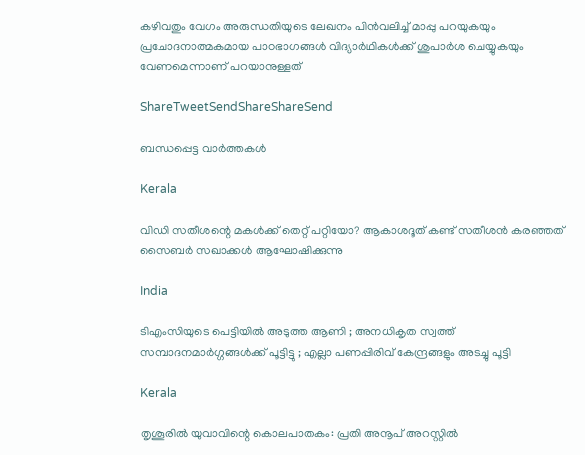കഴിവതും വേഗം അരുന്ധതിയുടെ ലേഖനം പിന്‍വലിച്ച് മാപ്പു പറയുകയും പ്രചോദനാത്മകമായ പാഠഭാഗങ്ങള്‍ വിദ്യാര്‍ഥികള്‍ക്ക് ശുപാര്‍ശ ചെയ്യുകയും വേണമെന്നാണ് പറയാനുള്ളത്

ShareTweetSendShareShareSend

ബന്ധപ്പെട്ട വാര്‍ത്തകള്‍

Kerala

വിഡി സതീശന്റെ മകള്‍ക്ക് തെറ്റ് പറ്റിയോ? ആകാശദൂത് കണ്ട് സതീശന്‍ കരഞ്ഞത് സൈബര്‍ സഖാക്കള്‍ ആഘോഷിക്കുന്നു

India

ടിഎംസിയുടെ പെട്ടിയിൽ അടുത്ത ആണി ; അനധികൃത സ്വത്ത് സമ്പാദനമാർഗ്ഗങ്ങൾക്ക് പൂട്ടിട്ടു ; എല്ലാ പണപ്പിരിവ് കേന്ദ്രങ്ങളും അടച്ചു പൂട്ടി

Kerala

തൃശൂരില്‍ യുവാവിന്റെ കൊലപാതകം: പ്രതി അനൂപ് അറസ്റ്റില്‍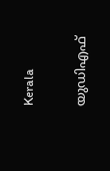Kerala

യുഡിഎഫ്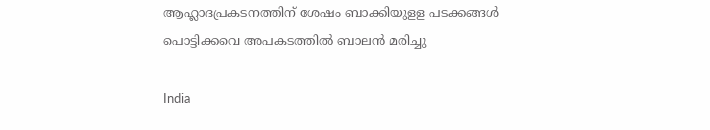ആഹ്ലാദപ്രകടനത്തിന് ശേഷം ബാക്കിയുളള പടക്കങ്ങള്‍ പൊട്ടിക്കവെ അപകടത്തില്‍ ബാലന്‍ മരിച്ചു

India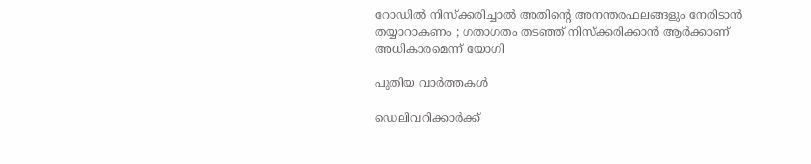റോഡിൽ നിസ്ക്കരിച്ചാൽ അതിന്റെ അനന്തരഫലങ്ങളും നേരിടാൻ തയ്യാറാകണം ; ഗതാഗതം തടഞ്ഞ് നിസ്ക്കരിക്കാൻ ആർക്കാണ് അധികാരമെന്ന് യോഗി

പുതിയ വാര്‍ത്തകള്‍

ഡെലിവറിക്കാർക്ക്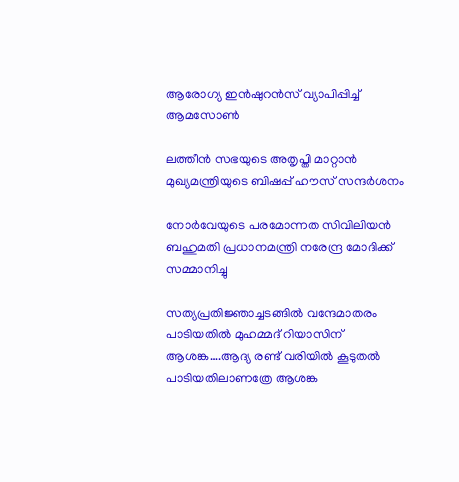ആരോഗ്യ ഇൻഷുറൻസ് വ്യാപിപ്പിച്ച് ആമസോൺ

ലത്തീന്‍ സഭയുടെ അതൃപ്തി മാറ്റാന്‍ മുഖ്യമന്ത്രിയുടെ ബിഷപ്പ് ഹൗസ് സന്ദര്‍ശനം

നോർവേയുടെ പരമോന്നത സിവിലിയൻ ബഹുമതി പ്രധാനമന്ത്രി നരേന്ദ്ര മോദിക്ക് സമ്മാനിച്ചു

സത്യപ്രതിജ്ഞാച്ചടങ്ങില്‍ വന്ദേമാതരം പാടിയതില്‍ മുഹമ്മദ് റിയാസിന് ആശങ്ക….ആദ്യ രണ്ട് വരിയില്‍ കൂടുതല്‍ പാടിയതിലാണത്രേ ആശങ്ക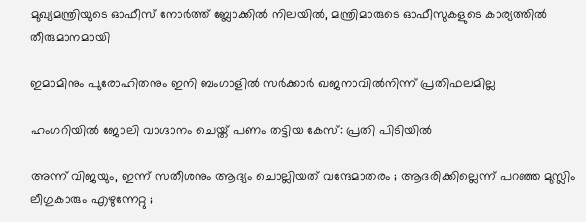മുഖ്യമന്ത്രിയുടെ ഓഫീസ് നോര്‍ത്ത് ബ്ലോക്കില്‍ നിലയില്‍, മന്ത്രിമാരുടെ ഓഫീസുകളുടെ കാര്യത്തില്‍ തീരുമാനമായി

ഇമാമിനും പുരോഹിതനും ഇനി ബംഗാളിൽ സർക്കാർ ഖജനാവിൽനിന്ന് പ്രതിഫലമില്ല

ഹംഗറിയിൽ ജോലി വാഗ്ദാനം ചെയ്ത് പണം തട്ടിയ കേസ്: പ്രതി പിടിയിൽ

അന്ന് വിജയും, ഇന്ന് സതീശനും ആദ്യം ചൊല്ലിയത് വന്ദേമാതരം ; ആദരിക്കില്ലെന്ന് പറഞ്ഞ മുസ്ലിം ലീഗുകാരും എഴുന്നേറ്റു ;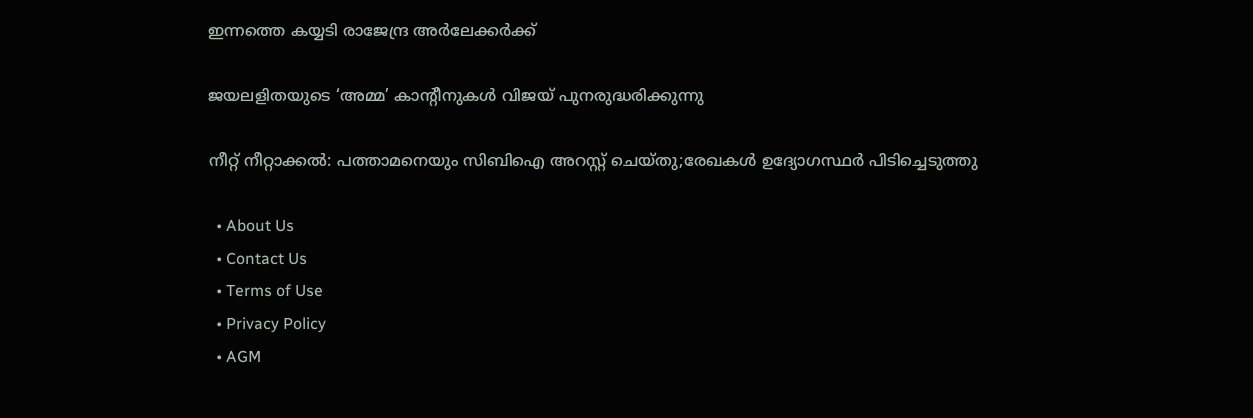ഇന്നത്തെ കയ്യടി രാജേന്ദ്ര അർലേക്കർക്ക്

ജയലളിതയുടെ ‘അമ്മ’ കാന്റീനുകൾ വിജയ് പുനരുദ്ധരിക്കുന്നു

നീറ്റ് നീറ്റാക്കൽ: പത്താമനെയും സിബിഐ അറസ്റ്റ് ചെയ്തു;രേഖകൾ ഉദ്യോഗസ്ഥർ പിടിച്ചെടുത്തു

  • About Us
  • Contact Us
  • Terms of Use
  • Privacy Policy
  • AGM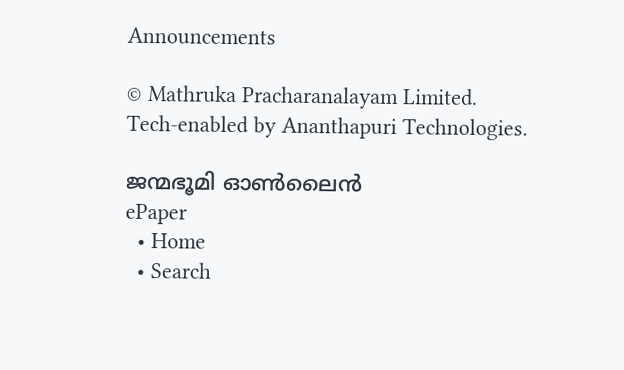Announcements

© Mathruka Pracharanalayam Limited.
Tech-enabled by Ananthapuri Technologies.

ജന്മഭൂമി ഓണ്‍ലൈന്‍
ePaper
  • Home
  • Search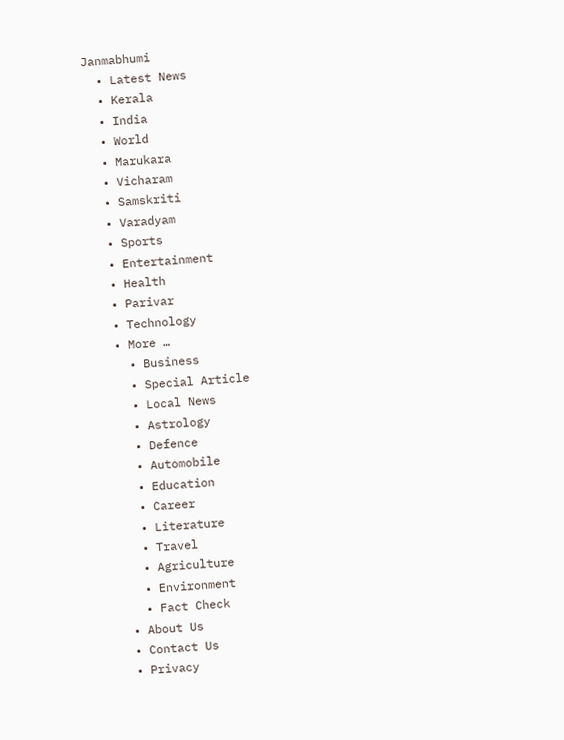Janmabhumi
  • Latest News
  • Kerala
  • India
  • World
  • Marukara
  • Vicharam
  • Samskriti
  • Varadyam
  • Sports
  • Entertainment
  • Health
  • Parivar
  • Technology
  • More …
    • Business
    • Special Article
    • Local News
    • Astrology
    • Defence
    • Automobile
    • Education
    • Career
    • Literature
    • Travel
    • Agriculture
    • Environment
    • Fact Check
  • About Us
  • Contact Us
  • Privacy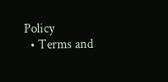Policy
  • Terms and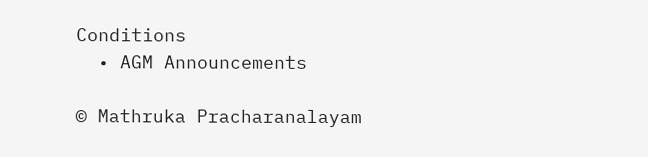Conditions
  • AGM Announcements

© Mathruka Pracharanalayam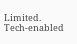Limited.
Tech-enabled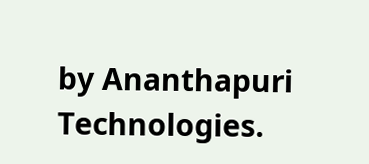by Ananthapuri Technologies.